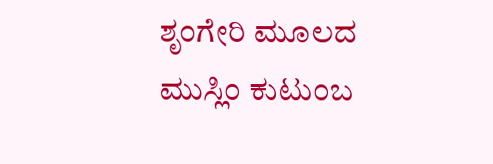ಶೃಂಗೇರಿ ಮೂಲದ ಮುಸ್ಲಿಂ ಕುಟುಂಬ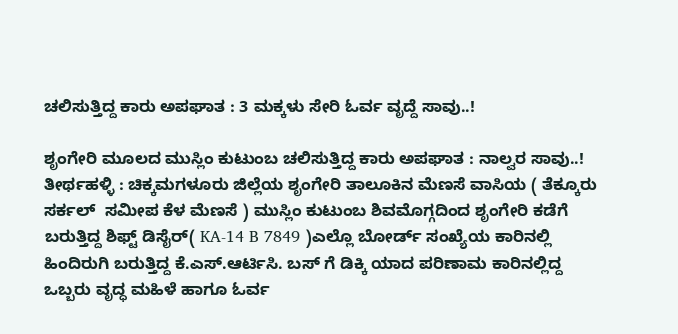ಚಲಿಸುತ್ತಿದ್ದ ಕಾರು ಅಪಘಾತ : 3 ಮಕ್ಕಳು ಸೇರಿ ಓರ್ವ ವೃದ್ದೆ ಸಾವು..!

ಶೃಂಗೇರಿ ಮೂಲದ ಮುಸ್ಲಿಂ ಕುಟುಂಬ ಚಲಿಸುತ್ತಿದ್ದ ಕಾರು ಅಪಘಾತ : ನಾಲ್ವರ ಸಾವು..!
ತೀರ್ಥಹಳ್ಳಿ : ಚಿಕ್ಕಮಗಳೂರು ಜಿಲ್ಲೆಯ ಶೃಂಗೇರಿ ತಾಲೂಕಿನ ಮೆಣಸೆ ವಾಸಿಯ ( ತೆಕ್ಕೂರು ಸರ್ಕಲ್  ಸಮೀಪ ಕೆಳ ಮೆಣಸೆ ) ಮುಸ್ಲಿಂ ಕುಟುಂಬ ಶಿವಮೊಗ್ಗದಿಂದ ಶೃಂಗೇರಿ ಕಡೆಗೆ ಬರುತ್ತಿದ್ದ ಶಿಫ್ಟ್ ಡಿಸೈರ್( KA-14 B 7849 )ಎಲ್ಲೊ ಬೋರ್ಡ್ ಸಂಖ್ಯೆಯ ಕಾರಿನಲ್ಲಿ ಹಿಂದಿರುಗಿ ಬರುತ್ತಿದ್ದ ಕೆ.ಎಸ್.ಆರ್ಟಿಸಿ. ಬಸ್ ಗೆ ಡಿಕ್ಕಿ ಯಾದ ಪರಿಣಾಮ ಕಾರಿನಲ್ಲಿದ್ದ ಒಬ್ಬರು ವೃದ್ಧ ಮಹಿಳೆ ಹಾಗೂ ಓರ್ವ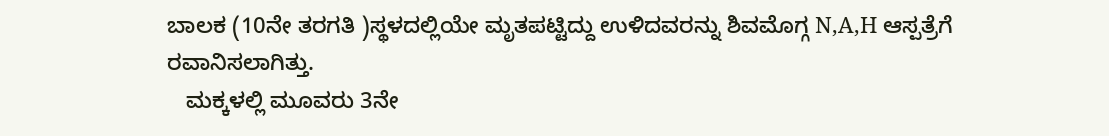ಬಾಲಕ (10ನೇ ತರಗತಿ )ಸ್ಥಳದಲ್ಲಿಯೇ ಮೃತಪಟ್ಟಿದ್ದು ಉಳಿದವರನ್ನು ಶಿವಮೊಗ್ಗ N,A,H ಆಸ್ಪತ್ರೆಗೆ ರವಾನಿಸಲಾಗಿತ್ತು.
   ಮಕ್ಕಳಲ್ಲಿ ಮೂವರು 3ನೇ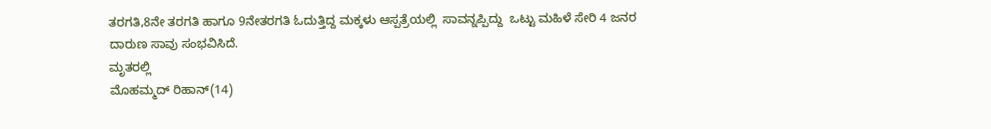ತರಗತಿ,8ನೇ ತರಗತಿ ಹಾಗೂ 9ನೇತರಗತಿ ಓದುತ್ತಿದ್ದ ಮಕ್ಕಳು ಆಸ್ಪತ್ರೆಯಲ್ಲಿ  ಸಾವನ್ನಪ್ಪಿದ್ದು  ಒಟ್ಟು ಮಹಿಳೆ ಸೇರಿ 4 ಜನರ ದಾರುಣ ಸಾವು ಸಂಭವಿಸಿದೆ.
ಮೃತರಲ್ಲಿ
ಮೊಹಮ್ಮದ್ ರಿಹಾನ್(14)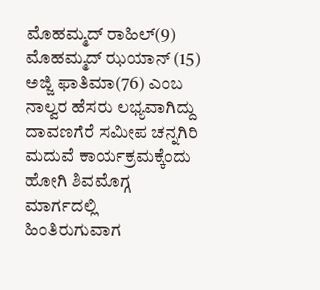ಮೊಹಮ್ಮದ್ ರಾಹಿಲ್(9)
ಮೊಹಮ್ಮದ್ ಝಯಾನ್ (15)
ಅಜ್ಜಿ ಫಾತಿಮಾ(76) ಎಂಬ ನಾಲ್ವರ ಹೆಸರು ಲಭ್ಯವಾಗಿದ್ದು ದಾವಣಗೆರೆ ಸಮೀಪ ಚನ್ನಗಿರಿ ಮದುವೆ ಕಾರ್ಯಕ್ರಮಕ್ಕೆಂದು ಹೋಗಿ ಶಿವಮೊಗ್ಗ ಮಾರ್ಗದಲ್ಲಿ  ಹಿಂತಿರುಗುವಾಗ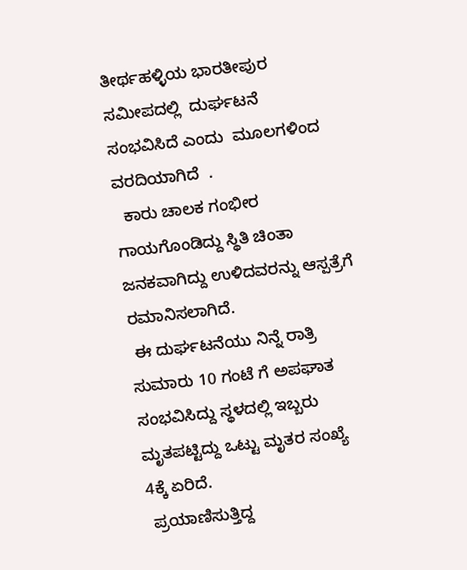ತೀರ್ಥಹಳ್ಳಿಯ ಭಾರತೀಪುರ ಸಮೀಪದಲ್ಲಿ  ದುರ್ಘಟನೆ  ಸಂಭವಿಸಿದೆ ಎಂದು  ಮೂಲಗಳಿಂದ ವರದಿಯಾಗಿದೆ  .
  ಕಾರು ಚಾಲಕ ಗಂಭೀರ ಗಾಯಗೊಂಡಿದ್ದು ಸ್ಥಿತಿ ಚಿಂತಾ ಜನಕವಾಗಿದ್ದು ಉಳಿದವರನ್ನು ಆಸ್ಪತ್ರೆಗೆ ರಮಾನಿಸಲಾಗಿದೆ.
 ಈ ದುರ್ಘಟನೆಯು ನಿನ್ನೆ ರಾತ್ರಿ ಸುಮಾರು 10 ಗಂಟೆ ಗೆ ಅಪಘಾತ ಸಂಭವಿಸಿದ್ದು ಸ್ಥಳದಲ್ಲಿ ಇಬ್ಬರು ಮೃತಪಟ್ಟಿದ್ದು ಒಟ್ಟು ಮೃತರ ಸಂಖ್ಯೆ 4ಕ್ಕೆ ಏರಿದೆ.
 ಪ್ರಯಾಣಿಸುತ್ತಿದ್ದ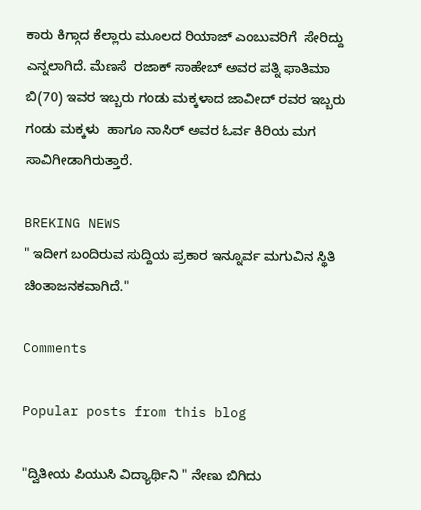ಕಾರು ಕಿಗ್ಗಾದ ಕೆಲ್ಲಾರು ಮೂಲದ ರಿಯಾಜ್ ಎಂಬುವರಿಗೆ  ಸೇರಿದ್ದು ಎನ್ನಲಾಗಿದೆ. ಮೆಣಸೆ  ರಜಾಕ್ ಸಾಹೇಬ್ ಅವರ ಪತ್ನಿ ಫಾತಿಮಾ ಬಿ(70) ಇವರ ಇಬ್ಬರು ಗಂಡು ಮಕ್ಕಳಾದ ಜಾವೀದ್ ರವರ ಇಬ್ಬರು ಗಂಡು ಮಕ್ಕಳು  ಹಾಗೂ ನಾಸಿರ್ ಅವರ ಓರ್ವ ಕಿರಿಯ ಮಗ ಸಾವಿಗೀಡಾಗಿರುತ್ತಾರೆ.

BREKING NEWS
" ಇದೀಗ ಬಂದಿರುವ ಸುದ್ದಿಯ ಪ್ರಕಾರ ಇನ್ನೂರ್ವ ಮಗುವಿನ ಸ್ಥಿತಿ ಚಿಂತಾಜನಕವಾಗಿದೆ."

Comments

Popular posts from this blog

"ದ್ವಿತೀಯ ಪಿಯುಸಿ ವಿದ್ಯಾರ್ಥಿನಿ " ನೇಣು ಬಿಗಿದು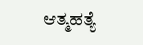ಆತ್ಮಹತ್ಯೆ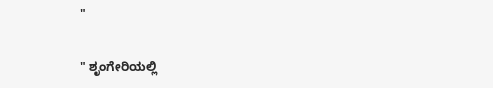"

" ಶೃಂಗೇರಿಯಲ್ಲಿ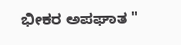ಭೀಕರ ಅಪಘಾತ "